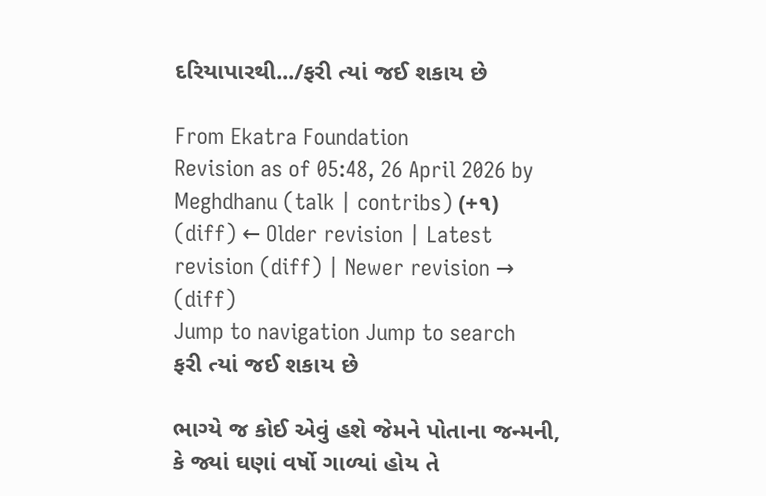દરિયાપારથી.../ફરી ત્યાં જઈ શકાય છે

From Ekatra Foundation
Revision as of 05:48, 26 April 2026 by Meghdhanu (talk | contribs) (+૧)
(diff) ← Older revision | Latest revision (diff) | Newer revision → (diff)
Jump to navigation Jump to search
ફરી ત્યાં જઈ શકાય છે

ભાગ્યે જ કોઈ એવું હશે જેમને પોતાના જન્મની, કે જ્યાં ઘણાં વર્ષો ગાળ્યાં હોય તે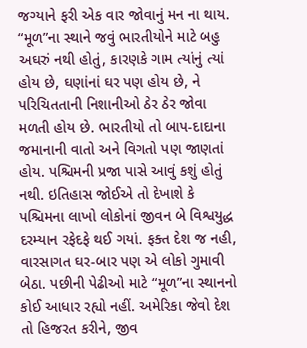જગ્યાને ફરી એક વાર જોવાનું મન ના થાય. “મૂળ”ના સ્થાને જવું ભારતીયોને માટે બહુ અઘરું નથી હોતું, કારણકે ગામ ત્યાંનું ત્યાં હોય છે, ઘણાંનાં ઘર પણ હોય છે, ને પરિચિતતાની નિશાનીઓ ઠેર ઠેર જોવા મળતી હોય છે. ભારતીયો તો બાપ-દાદાના જમાનાની વાતો અને વિગતો પણ જાણતાં હોય. પશ્ચિમની પ્રજા પાસે આવું કશું હોતું નથી. ઇતિહાસ જોઈએ તો દેખાશે કે પશ્ચિમના લાખો લોકોનાં જીવન બે વિશ્વયુદ્ધ દરમ્યાન રફેદફે થઈ ગયાં. ફક્ત દેશ જ નહી, વારસાગત ઘર-બાર પણ એ લોકો ગુમાવી બેઠા. પછીની પેઢીઓ માટે “મૂળ”ના સ્થાનનો કોઈ આધાર રહ્યો નહીં. અમેરિકા જેવો દેશ તો હિજરત કરીને, જીવ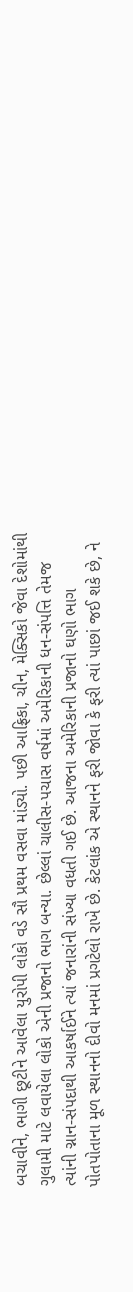બચાવીને, ભાગી છૂટીને આવેલા યુરોપી લોકો વડે સૌ પ્રથમ વસવા માંડ્યો. પછી આફ્રિકા, ચીન, મેક્સિકો જેવા દેશોમાંથી ગુલામી માટે લવાયેલા લોકો એની પ્રજાનો ભાગ બન્યા. છેલ્લાં ચાલીસ-પચાસ વર્ષમાં અમેરિકાની ધન-સંપત્તિ તેમજ ત્યાંની ગ્નાન-સંપદાથી આકર્ષાઈને ત્યાં જનારાંની સંખ્યા વધતી ગઈ છે. આજના અમેરિકાની પ્રજાનો ઘણો ભાગ પોતપોતાના મૂળ સ્થાનનો દીવો મનમાં પ્રગટેલો રાખે છે. કેટલાંક એ સ્થાનને ફરી જોવા કે ફરી ત્યાં પાછાં જઈ શકે છે, ને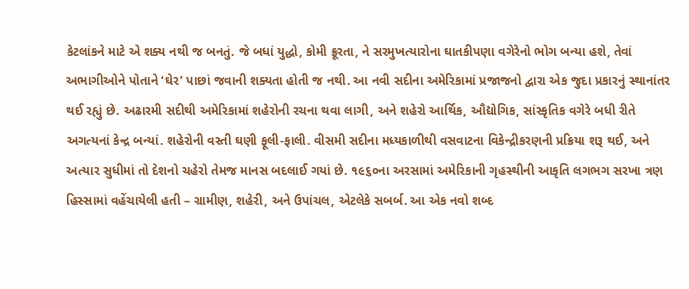કેટલાંકને માટે એ શક્ય નથી જ બનતું. જે બધાં યુદ્ધો, કોમી ક્રૂરતા, ને સરમુખત્યારોના ઘાતકીપણા વગેરેનો ભોગ બન્યા હશે, તેવાં અભાગીઓને પોતાને ‘ઘેર’ પાછાં જવાની શક્યતા હોતી જ નથી. આ નવી સદીના અમેરિકામાં પ્રજાજનો દ્વારા એક જુદા પ્રકારનું સ્થાનાંતર થઈ રહ્યું છે. અઢારમી સદીથી અમેરિકામાં શહેરોની રચના થવા લાગી, અને શહેરો આર્થિક, ઔદ્યોગિક, સાંસ્કૃતિક વગેરે બધી રીતે અગત્યનાં કેન્દ્ર બન્યાં. શહેરોની વસ્તી ઘણી ફૂલી-ફાલી. વીસમી સદીના મધ્યકાળીથી વસવાટના વિકેન્દ્રીકરણની પ્રક્રિયા શરૂ થઈ, અને અત્યાર સુધીમાં તો દેશનો ચહેરો તેમજ માનસ બદલાઈ ગયાં છે. ૧૯૬૦ના અરસામાં અમેરિકાની ગૃહસ્થીની આકૃતિ લગભગ સરખા ત્રણ હિસ્સામાં વહેંચાયેલી હતી – ગ્રામીણ, શહેરી, અને ઉપાંચલ, એટલેકે સબર્બ. આ એક નવો શબ્દ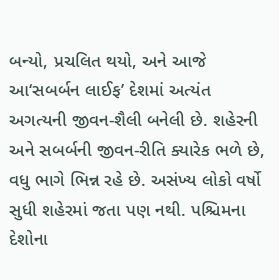બન્યો, પ્રચલિત થયો, અને આજે આ‘સબર્બન લાઈફ’ દેશમાં અત્યંત અગત્યની જીવન-શૈલી બનેલી છે. શહેરની અને સબર્બની જીવન-રીતિ ક્યારેક ભળે છે, વધુ ભાગે ભિન્ન રહે છે. અસંખ્ય લોકો વર્ષો સુધી શહેરમાં જતા પણ નથી. પશ્ચિમના દેશોના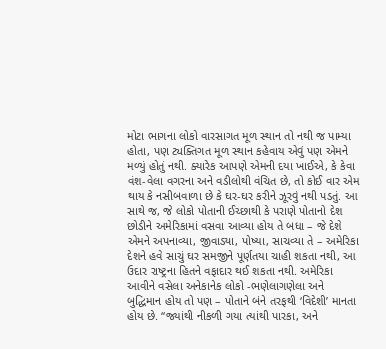મોટા ભાગના લોકો વારસાગત મૂળ સ્થાન તો નથી જ પામ્યા હોતા, પણ ટ્યક્તિગત મૂળ સ્થાન કહેવાય એવું પણ એમને મળ્યું હોતું નથી. ક્યારેક આપણે એમની દયા ખાઈએ, કે કેવા વંશ-વેલા વગરના અને વડીલોથી વંચિત છે, તો કોઈ વાર એમ થાય કે નસીબવાળા છે કે ઘર-ઘર કરીને ઝૂરવું નથી પડતું. આ સાથે જ, જે લોકો પોતાની ઈચ્છાથી કે પરાણે પોતાનો દેશ છોડીને અમેરિકામાં વસવા આવ્યા હોય તે બધા – જે દેશે એમને અપનાવ્યા, જીવાડ્યા, પોષ્યા, સાચવ્યા તે – અમેરિકા દેશને હવે સાચું ઘર સમજીને પૂર્ણતયા ચાહી શકતા નથી, આ ઉદાર રાષ્ટ્રના હિતને વફાદાર થઈ શકતા નથી. અમેરિકા આવીને વસેલા અનેકાનેક લોકો -ભણેલાગણેલા અને બુદ્ધિમાન હોય તો પણ – પોતાને બંને તરફથી ‘વિદેશી’ માનતા હોય છે. “જ્યાંથી નીકળી ગયા ત્યાંથી પારકા, અને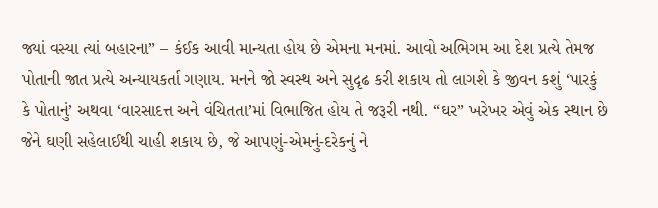જ્યાં વસ્યા ત્યાં બહારના” – કંઈક આવી માન્યતા હોય છે એમના મનમાં. આવો અભિગમ આ દેશ પ્રત્યે તેમજ પોતાની જાત પ્રત્યે અન્યાયકર્તા ગણાય. મનને જો સ્વસ્થ અને સુદૃઢ કરી શકાય તો લાગશે કે જીવન કશું ‘પારકું કે પોતાનું’ અથવા ‘વારસાદત્ત અને વંચિતતા’માં વિભાજિત હોય તે જરૂરી નથી. “ઘર” ખરેખર એવું એક સ્થાન છે જેને ઘણી સહેલાઈથી ચાહી શકાય છે, જે આપણું-એમનું-દરેકનું ને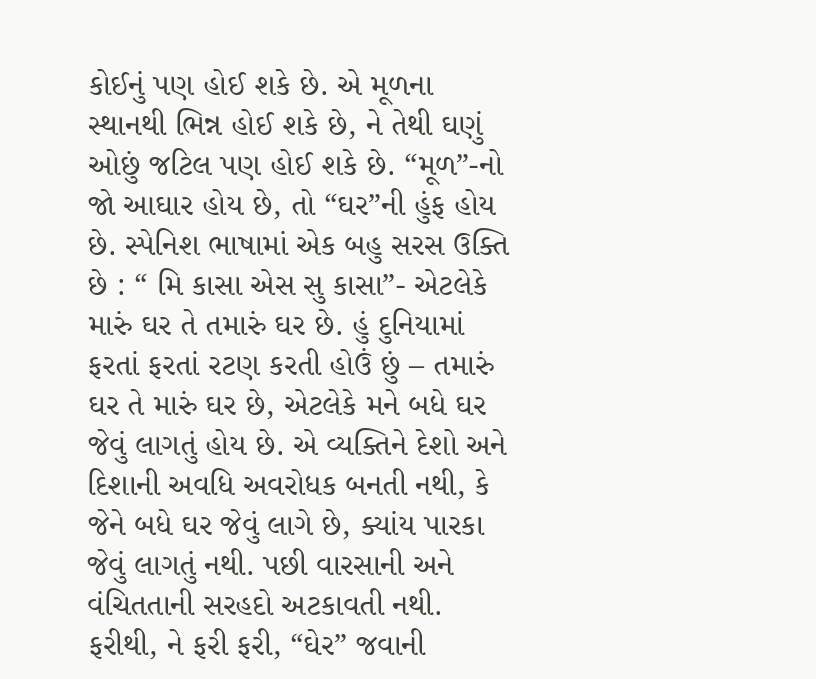કોઈનું પણ હોઈ શકે છે. એ મૂળના સ્થાનથી ભિન્ન હોઈ શકે છે, ને તેથી ઘણું ઓછું જટિલ પણ હોઈ શકે છે. “મૂળ”-નો જો આઘાર હોય છે, તો “ઘર”ની હુંફ હોય છે. સ્પેનિશ ભાષામાં એક બહુ સરસ ઉક્તિ છે : “ મિ કાસા એસ સુ કાસા”- એટલેકે મારું ઘર તે તમારું ઘર છે. હું દુનિયામાં ફરતાં ફરતાં રટણ કરતી હોઉં છું – તમારું ઘર તે મારું ઘર છે, એટલેકે મને બધે ઘર જેવું લાગતું હોય છે. એ વ્યક્તિને દેશો અને દિશાની અવધિ અવરોધક બનતી નથી, કે જેને બધે ઘર જેવું લાગે છે, ક્યાંય પારકા જેવું લાગતું નથી. પછી વારસાની અને વંચિતતાની સરહદો અટકાવતી નથી. ફરીથી, ને ફરી ફરી, “ઘેર” જવાની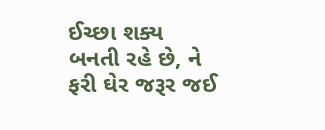ઈચ્છા શક્ય બનતી રહે છે, ને ફરી ઘેર જરૂર જઈ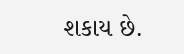શકાય છે.